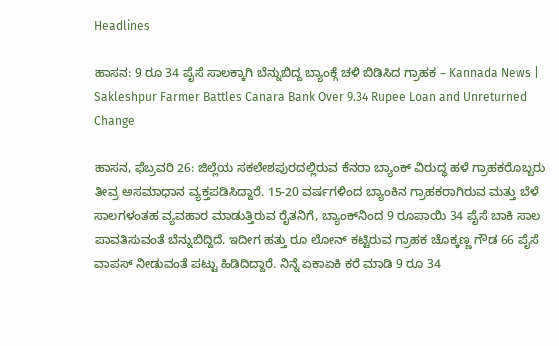Headlines

ಹಾಸನ: 9 ರೂ 34 ಪೈಸೆ ಸಾಲಕ್ಕಾಗಿ ಬೆನ್ನುಬಿದ್ದ ಬ್ಯಾಂಕ್ಗೆ ಚಳಿ ಬಿಡಿಸಿದ ಗ್ರಾಹಕ – Kannada News | Sakleshpur Farmer Battles Canara Bank Over 9.34 Rupee Loan and Unreturned Change

ಹಾಸನ, ಫೆಬ್ರವರಿ 26: ಜಿಲ್ಲೆಯ ಸಕಲೇಶಪುರದಲ್ಲಿರುವ ಕೆನರಾ ಬ್ಯಾಂಕ್ ವಿರುದ್ಧ ಹಳೆ ಗ್ರಾಹಕರೊಬ್ಬರು ತೀವ್ರ ಅಸಮಾಧಾನ ವ್ಯಕ್ತಪಡಿಸಿದ್ದಾರೆ. 15-20 ವರ್ಷಗಳಿಂದ ಬ್ಯಾಂಕಿನ ಗ್ರಾಹಕರಾಗಿರುವ ಮತ್ತು ಬೆಳೆ ಸಾಲಗಳಂತಹ ವ್ಯವಹಾರ ಮಾಡುತ್ತಿರುವ ರೈತನಿಗೆ, ಬ್ಯಾಂಕ್‌ನಿಂದ 9 ರೂಪಾಯಿ 34 ಪೈಸೆ ಬಾಕಿ ಸಾಲ ಪಾವತಿಸುವಂತೆ ಬೆನ್ನುಬಿದ್ದಿದೆ. ಇದೀಗ ಹತ್ತು ರೂ ಲೋನ್ ಕಟ್ಟಿರುವ ಗ್ರಾಹಕ ಚೊಕ್ಕಣ್ಣ ಗೌಡ 66 ಪೈಸೆ ವಾಪಸ್ ನೀಡುವಂತೆ ಪಟ್ಟು ಹಿಡಿದಿದ್ದಾರೆ. ನಿನ್ನೆ ಏಕಾಏಕಿ ಕರೆ ಮಾಡಿ 9 ರೂ 34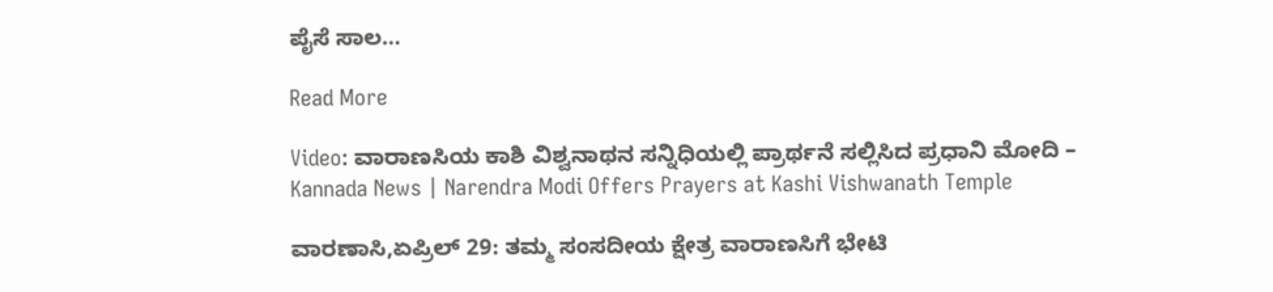ಪೈಸೆ ಸಾಲ…

Read More

Video: ವಾರಾಣಸಿಯ ಕಾಶಿ ವಿಶ್ವನಾಥನ ಸನ್ನಿಧಿಯಲ್ಲಿ ಪ್ರಾರ್ಥನೆ ಸಲ್ಲಿಸಿದ ಪ್ರಧಾನಿ ಮೋದಿ – Kannada News | Narendra Modi Offers Prayers at Kashi Vishwanath Temple

ವಾರಣಾಸಿ,ಏಪ್ರಿಲ್ 29: ತಮ್ಮ ಸಂಸದೀಯ ಕ್ಷೇತ್ರ ವಾರಾಣಸಿಗೆ ಭೇಟಿ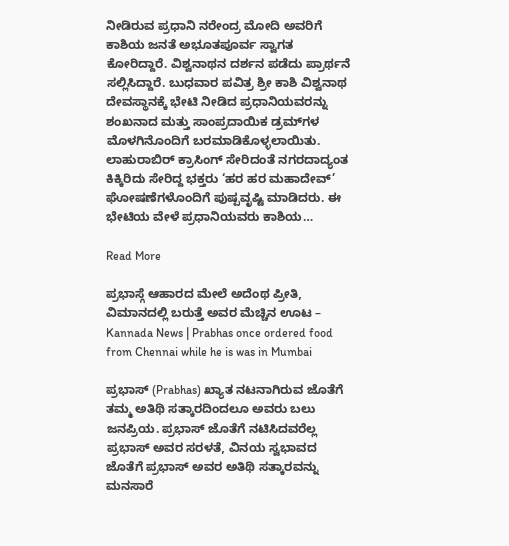ನೀಡಿರುವ ಪ್ರಧಾನಿ ನರೇಂದ್ರ ಮೋದಿ ಅವರಿಗೆ ಕಾಶಿಯ ಜನತೆ ಅಭೂತಪೂರ್ವ ಸ್ವಾಗತ ಕೋರಿದ್ದಾರೆ. ವಿಶ್ವನಾಥನ ದರ್ಶನ ಪಡೆದು ಪ್ರಾರ್ಥನೆ ಸಲ್ಲಿಸಿದ್ದಾರೆ. ಬುಧವಾರ ಪವಿತ್ರ ಶ್ರೀ ಕಾಶಿ ವಿಶ್ವನಾಥ ದೇವಸ್ಥಾನಕ್ಕೆ ಭೇಟಿ ನೀಡಿದ ಪ್ರಧಾನಿಯವರನ್ನು ಶಂಖನಾದ ಮತ್ತು ಸಾಂಪ್ರದಾಯಿಕ ಡ್ರಮ್‌ಗಳ ಮೊಳಗಿನೊಂದಿಗೆ ಬರಮಾಡಿಕೊಳ್ಳಲಾಯಿತು. ಲಾಹುರಾಬಿರ್ ಕ್ರಾಸಿಂಗ್ ಸೇರಿದಂತೆ ನಗರದಾದ್ಯಂತ ಕಿಕ್ಕಿರಿದು ಸೇರಿದ್ದ ಭಕ್ತರು ‘ಹರ ಹರ ಮಹಾದೇವ್’ ಘೋಷಣೆಗಳೊಂದಿಗೆ ಪುಷ್ಪವೃಷ್ಟಿ ಮಾಡಿದರು. ಈ ಭೇಟಿಯ ವೇಳೆ ಪ್ರಧಾನಿಯವರು ಕಾಶಿಯ…

Read More

ಪ್ರಭಾಸ್ಗೆ ಆಹಾರದ ಮೇಲೆ ಅದೆಂಥ ಪ್ರೀತಿ, ವಿಮಾನದಲ್ಲಿ ಬರುತ್ತೆ ಅವರ ಮೆಚ್ಚಿನ ಊಟ – Kannada News | Prabhas once ordered food from Chennai while he is was in Mumbai

ಪ್ರಭಾಸ್ (Prabhas) ಖ್ಯಾತ ನಟನಾಗಿರುವ ಜೊತೆಗೆ ತಮ್ಮ ಅತಿಥಿ ಸತ್ಕಾರದಿಂದಲೂ ಅವರು ಬಲು ಜನಪ್ರಿಯ. ಪ್ರಭಾಸ್ ಜೊತೆಗೆ ನಟಿಸಿದವರೆಲ್ಲ ಪ್ರಭಾಸ್ ಅವರ ಸರಳತೆ, ವಿನಯ ಸ್ವಭಾವದ ಜೊತೆಗೆ ಪ್ರಭಾಸ್ ಅವರ ಅತಿಥಿ ಸತ್ಕಾರವನ್ನು ಮನಸಾರೆ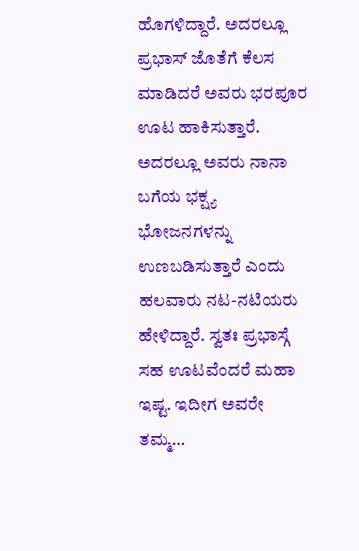ಹೊಗಳಿದ್ದಾರೆ. ಅದರಲ್ಲೂ ಪ್ರಭಾಸ್ ಜೊತೆಗೆ ಕೆಲಸ ಮಾಡಿದರೆ ಅವರು ಭರಪೂರ ಊಟ ಹಾಕಿಸುತ್ತಾರೆ. ಅದರಲ್ಲೂ ಅವರು ನಾನಾ ಬಗೆಯ ಭಕ್ಷ್ಯ ಭೋಜನಗಳನ್ನು ಉಣಬಡಿಸುತ್ತಾರೆ ಎಂದು ಹಲವಾರು ನಟ-ನಟಿಯರು ಹೇಳಿದ್ದಾರೆ. ಸ್ವತಃ ಪ್ರಭಾಸ್ಗೆ ಸಹ ಊಟವೆಂದರೆ ಮಹಾ ಇಷ್ಟ. ಇದೀಗ ಅವರೇ ತಮ್ಮ…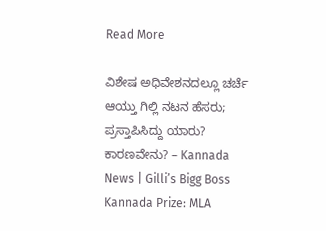Read More

ವಿಶೇಷ ಅಧಿವೇಶನದಲ್ಲೂ ಚರ್ಚೆ ಆಯ್ತು ಗಿಲ್ಲಿ ನಟನ ಹೆಸರು; ಪ್ರಸ್ತಾಪಿಸಿದ್ದು ಯಾರು? ಕಾರಣವೇನು? – Kannada News | Gilli’s Bigg Boss Kannada Prize: MLA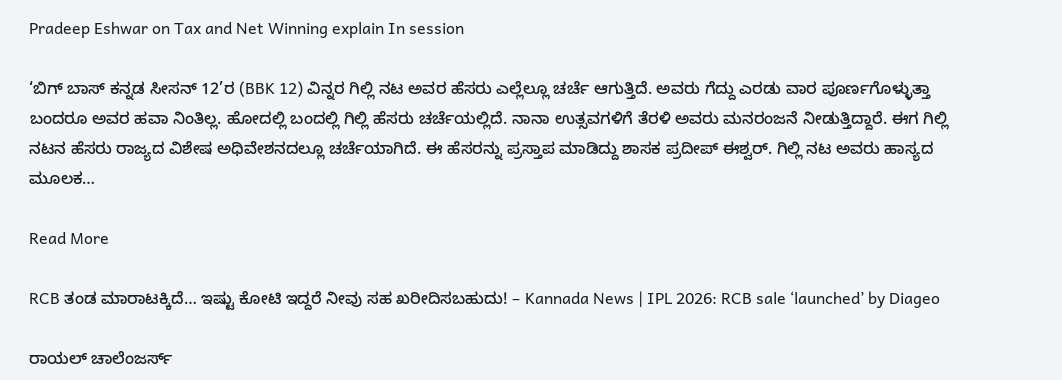Pradeep Eshwar on Tax and Net Winning explain In session

‘ಬಿಗ್ ಬಾಸ್ ಕನ್ನಡ ಸೀಸನ್ 12’ರ (BBK 12) ವಿನ್ನರ ಗಿಲ್ಲಿ ನಟ ಅವರ ಹೆಸರು ಎಲ್ಲೆಲ್ಲೂ ಚರ್ಚೆ ಆಗುತ್ತಿದೆ. ಅವರು ಗೆದ್ದು ಎರಡು ವಾರ ಪೂರ್ಣಗೊಳ್ಳುತ್ತಾ ಬಂದರೂ ಅವರ ಹವಾ ನಿಂತಿಲ್ಲ. ಹೋದಲ್ಲಿ ಬಂದಲ್ಲಿ ಗಿಲ್ಲಿ ಹೆಸರು ಚರ್ಚೆಯಲ್ಲಿದೆ. ನಾನಾ ಉತ್ಸವಗಳಿಗೆ ತೆರಳಿ ಅವರು ಮನರಂಜನೆ ನೀಡುತ್ತಿದ್ದಾರೆ. ಈಗ ಗಿಲ್ಲಿ ನಟನ ಹೆಸರು ರಾಜ್ಯದ ವಿಶೇಷ ಅಧಿವೇಶನದಲ್ಲೂ ಚರ್ಚೆಯಾಗಿದೆ. ಈ ಹೆಸರನ್ನು ಪ್ರಸ್ತಾಪ ಮಾಡಿದ್ದು ಶಾಸಕ ಪ್ರದೀಪ್ ಈಶ್ವರ್. ಗಿಲ್ಲಿ ನಟ ಅವರು ಹಾಸ್ಯದ ಮೂಲಕ…

Read More

RCB ತಂಡ ಮಾರಾಟಕ್ಕಿದೆ… ಇಷ್ಟು ಕೋಟಿ ಇದ್ದರೆ ನೀವು ಸಹ ಖರೀದಿಸಬಹುದು! – Kannada News | IPL 2026: RCB sale ‘launched’ by Diageo

ರಾಯಲ್ ಚಾಲೆಂಜರ್ಸ್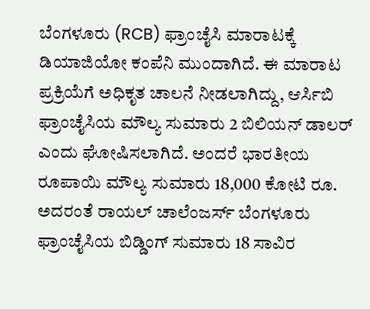ಬೆಂಗಳೂರು (RCB) ಫ್ರಾಂಚೈಸಿ ಮಾರಾಟಕ್ಕೆ ಡಿಯಾಜಿಯೋ ಕಂಪೆನಿ ಮುಂದಾಗಿದೆ. ಈ ಮಾರಾಟ ಪ್ರಕ್ರಿಯೆಗೆ ಅಧಿಕೃತ ಚಾಲನೆ ನೀಡಲಾಗಿದ್ದು, ಆರ್ಸಿಬಿ ಫ್ರಾಂಚೈಸಿಯ ಮೌಲ್ಯ ಸುಮಾರು 2 ಬಿಲಿಯನ್ ಡಾಲರ್ ಎಂದು ಘೋಷಿಸಲಾಗಿದೆ. ಅಂದರೆ ಭಾರತೀಯ ರೂಪಾಯಿ ಮೌಲ್ಯ ಸುಮಾರು 18,000 ಕೋಟಿ ರೂ. ಅದರಂತೆ ರಾಯಲ್ ಚಾಲೆಂಜರ್ಸ್ ಬೆಂಗಳೂರು ಫ್ರಾಂಚೈಸಿಯ ಬಿಡ್ಡಿಂಗ್ ಸುಮಾರು 18 ಸಾವಿರ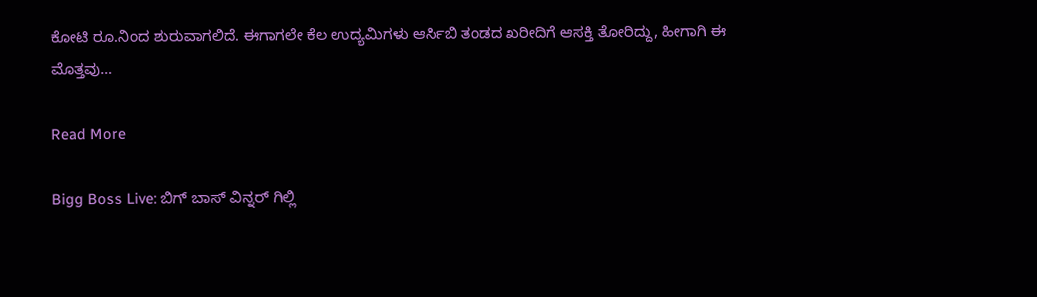ಕೋಟಿ ರೂ.ನಿಂದ ಶುರುವಾಗಲಿದೆ. ಈಗಾಗಲೇ ಕೆಲ ಉದ್ಯಮಿಗಳು ಆರ್ಸಿಬಿ ತಂಡದ ಖರೀದಿಗೆ ಆಸಕ್ತಿ ತೋರಿದ್ದು, ಹೀಗಾಗಿ ಈ ಮೊತ್ತವು…

Read More

Bigg Boss Live: ಬಿಗ್ ಬಾಸ್ ವಿನ್ನರ್ ಗಿಲ್ಲಿ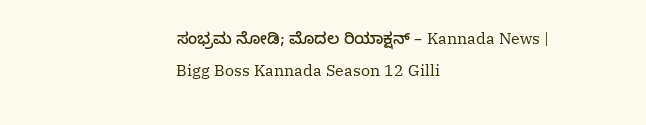ಸಂಭ್ರಮ ನೋಡಿ; ಮೊದಲ ರಿಯಾಕ್ಷನ್ – Kannada News | Bigg Boss Kannada Season 12 Gilli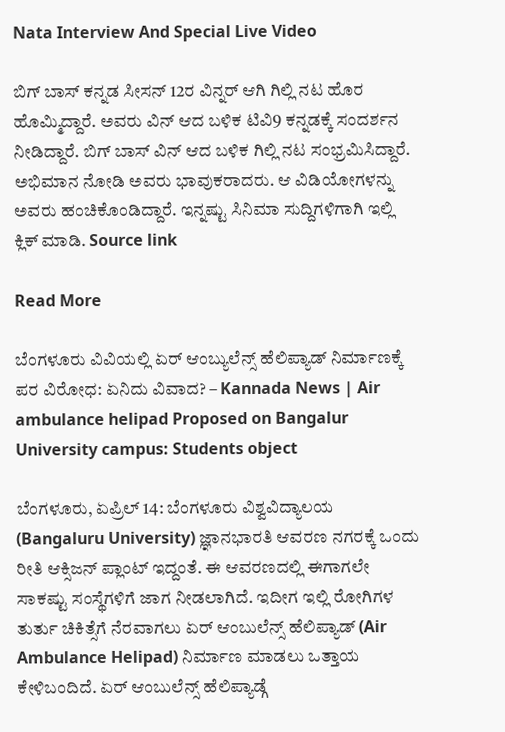Nata Interview And Special Live Video

ಬಿಗ್ ಬಾಸ್ ಕನ್ನಡ ಸೀಸನ್ 12ರ ವಿನ್ನರ್ ಆಗಿ ಗಿಲ್ಲಿ ನಟ ಹೊರ ಹೊಮ್ಮಿದ್ದಾರೆ. ಅವರು ವಿನ್ ಆದ ಬಳಿಕ ಟಿವಿ9 ಕನ್ನಡಕ್ಕೆ ಸಂದರ್ಶನ ನೀಡಿದ್ದಾರೆ. ಬಿಗ್ ಬಾಸ್ ವಿನ್ ಆದ ಬಳಿಕ ಗಿಲ್ಲಿ ನಟ ಸಂಭ್ರಮಿಸಿದ್ದಾರೆ. ಅಭಿಮಾನ ನೋಡಿ ಅವರು ಭಾವುಕರಾದರು. ಆ ವಿಡಿಯೋಗಳನ್ನು ಅವರು ಹಂಚಿಕೊಂಡಿದ್ದಾರೆ. ಇನ್ನಷ್ಟು ಸಿನಿಮಾ ಸುದ್ದಿಗಳಿಗಾಗಿ ಇಲ್ಲಿ ಕ್ಲಿಕ್ ಮಾಡಿ. Source link

Read More

ಬೆಂಗಳೂರು ವಿವಿಯಲ್ಲಿ ಏರ್ ಆಂಬ್ಯುಲೆನ್ಸ್ ಹೆಲಿಪ್ಯಾಡ್ ನಿರ್ಮಾಣಕ್ಕೆ ಪರ ವಿರೋಧ: ಏನಿದು ವಿವಾದ? – Kannada News | Air ambulance helipad Proposed on Bangalur University campus: Students object

ಬೆಂಗಳೂರು, ಏಪ್ರಿಲ್ 14: ಬೆಂಗಳೂರು ವಿಶ್ವವಿದ್ಯಾಲಯ (Bangaluru University) ಜ್ಞಾನಭಾರತಿ ಆವರಣ ನಗರಕ್ಕೆ ಒಂದು ರೀತಿ ಆಕ್ಸಿಜನ್ ಪ್ಲಾಂಟ್ ಇದ್ದಂತೆ. ಈ ಆವರಣದಲ್ಲಿ ಈಗಾಗಲೇ ಸಾಕಷ್ಟು ಸಂಸ್ಥೆಗಳಿಗೆ ಜಾಗ ನೀಡಲಾಗಿದೆ. ಇದೀಗ ಇಲ್ಲಿ ರೋಗಿಗಳ ತುರ್ತು ಚಿಕಿತ್ಸೆಗೆ ನೆರವಾಗಲು ಏರ್ ಆಂಬುಲೆನ್ಸ್ ಹೆಲಿಪ್ಯಾಡ್ (Air Ambulance Helipad) ನಿರ್ಮಾಣ ಮಾಡಲು ಒತ್ತಾಯ ಕೇಳಿಬಂದಿದೆ. ಏರ್ ಆಂಬುಲೆನ್ಸ್ ಹೆಲಿಪ್ಯಾಡ್ಗೆ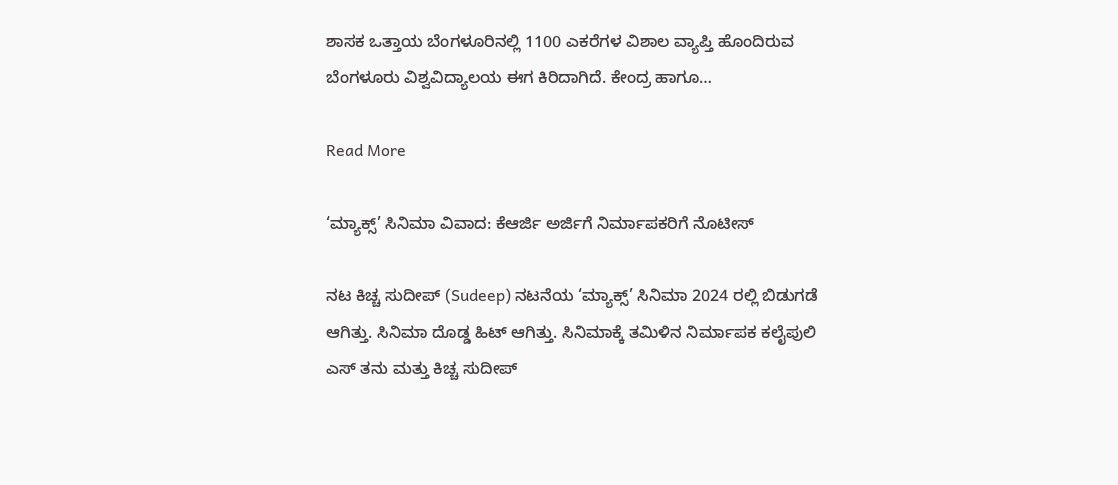ಶಾಸಕ ಒತ್ತಾಯ ಬೆಂಗಳೂರಿನಲ್ಲಿ 1100 ಎಕರೆಗಳ ವಿಶಾಲ ವ್ಯಾಪ್ತಿ ಹೊಂದಿರುವ ಬೆಂಗಳೂರು ವಿಶ್ವವಿದ್ಯಾಲಯ ಈಗ ಕಿರಿದಾಗಿದೆ. ಕೇಂದ್ರ ಹಾಗೂ…

Read More

‘ಮ್ಯಾಕ್ಸ್’ ಸಿನಿಮಾ ವಿವಾದ: ಕೆಆರ್ಜಿ ಅರ್ಜಿಗೆ ನಿರ್ಮಾಪಕರಿಗೆ ನೊಟೀಸ್

ನಟ ಕಿಚ್ಚ ಸುದೀಪ್ (Sudeep) ನಟನೆಯ ‘ಮ್ಯಾಕ್ಸ್’ ಸಿನಿಮಾ 2024 ರಲ್ಲಿ ಬಿಡುಗಡೆ ಆಗಿತ್ತು. ಸಿನಿಮಾ ದೊಡ್ಡ ಹಿಟ್ ಆಗಿತ್ತು. ಸಿನಿಮಾಕ್ಕೆ ತಮಿಳಿನ ನಿರ್ಮಾಪಕ ಕಲೈಪುಲಿ ಎಸ್ ತನು ಮತ್ತು ಕಿಚ್ಚ ಸುದೀಪ್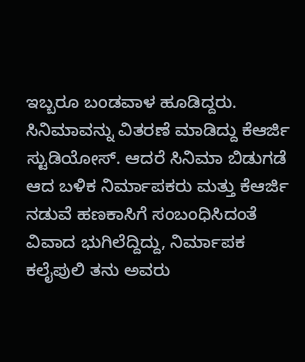ಇಬ್ಬರೂ ಬಂಡವಾಳ ಹೂಡಿದ್ದರು. ಸಿನಿಮಾವನ್ನು ವಿತರಣೆ ಮಾಡಿದ್ದು ಕೆಆರ್ಜಿ ಸ್ಟುಡಿಯೋಸ್. ಆದರೆ ಸಿನಿಮಾ ಬಿಡುಗಡೆ ಆದ ಬಳಿಕ ನಿರ್ಮಾಪಕರು ಮತ್ತು ಕೆಆರ್ಜಿ ನಡುವೆ ಹಣಕಾಸಿಗೆ ಸಂಬಂಧಿಸಿದಂತೆ ವಿವಾದ ಭುಗಿಲೆದ್ದಿದ್ದು, ನಿರ್ಮಾಪಕ ಕಲೈಪುಲಿ ತನು ಅವರು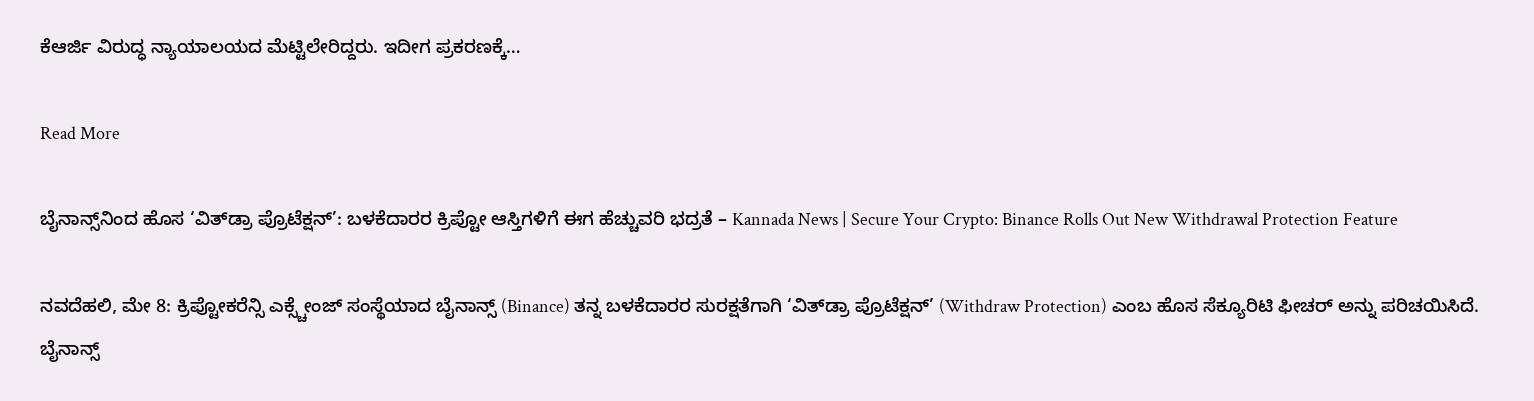ಕೆಆರ್ಜಿ ವಿರುದ್ಧ ನ್ಯಾಯಾಲಯದ ಮೆಟ್ಟಿಲೇರಿದ್ದರು. ಇದೀಗ ಪ್ರಕರಣಕ್ಕೆ…

Read More

ಬೈನಾನ್ಸ್‌ನಿಂದ ಹೊಸ ‘ವಿತ್‌ಡ್ರಾ ಪ್ರೊಟೆಕ್ಷನ್’: ಬಳಕೆದಾರರ ಕ್ರಿಪ್ಟೋ ಆಸ್ತಿಗಳಿಗೆ ಈಗ ಹೆಚ್ಚುವರಿ ಭದ್ರತೆ – Kannada News | Secure Your Crypto: Binance Rolls Out New Withdrawal Protection Feature

ನವದೆಹಲಿ, ಮೇ 8: ಕ್ರಿಪ್ಟೋಕರೆನ್ಸಿ ಎಕ್ಸ್ಚೇಂಜ್ ಸಂಸ್ಥೆಯಾದ ಬೈನಾನ್ಸ್ (Binance) ತನ್ನ ಬಳಕೆದಾರರ ಸುರಕ್ಷತೆಗಾಗಿ ‘ವಿತ್‌ಡ್ರಾ ಪ್ರೊಟೆಕ್ಷನ್’ (Withdraw Protection) ಎಂಬ ಹೊಸ ಸೆಕ್ಯೂರಿಟಿ ಫೀಚರ್ ಅನ್ನು ಪರಿಚಯಿಸಿದೆ. ಬೈನಾನ್ಸ್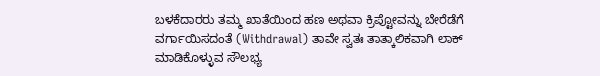ಬಳಕೆದಾರರು ತಮ್ಮ ಖಾತೆಯಿಂದ ಹಣ ಅಥವಾ ಕ್ರಿಪ್ಟೋವನ್ನು ಬೇರೆಡೆಗೆ ವರ್ಗಾಯಿಸದಂತೆ (Withdrawal) ತಾವೇ ಸ್ವತಃ ತಾತ್ಕಾಲಿಕವಾಗಿ ಲಾಕ್ ಮಾಡಿಕೊಳ್ಳುವ ಸೌಲಭ್ಯ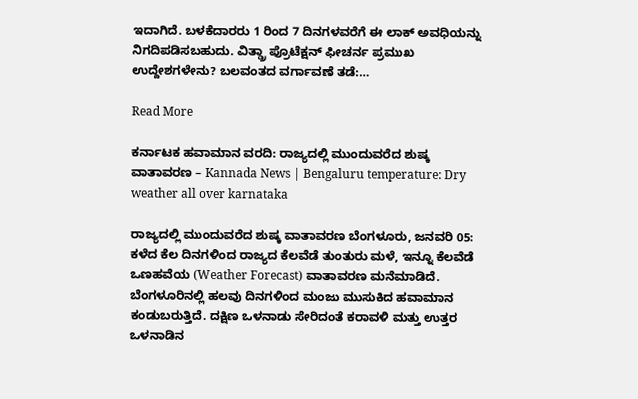ಇದಾಗಿದೆ. ಬಳಕೆದಾರರು 1 ರಿಂದ 7 ದಿನಗಳವರೆಗೆ ಈ ಲಾಕ್ ಅವಧಿಯನ್ನು ನಿಗದಿಪಡಿಸಬಹುದು. ವಿತ್ಡ್ರಾ ಪ್ರೊಟೆಕ್ಷನ್ ಫೀಚರ್ನ ಪ್ರಮುಖ ಉದ್ದೇಶಗಳೇನು? ಬಲವಂತದ ವರ್ಗಾವಣೆ ತಡೆ:…

Read More

ಕರ್ನಾಟಕ ಹವಾಮಾನ ವರದಿ: ರಾಜ್ಯದಲ್ಲಿ ಮುಂದುವರೆದ ಶುಷ್ಕ ವಾತಾವರಣ – Kannada News | Bengaluru temperature: Dry weather all over karnataka

ರಾಜ್ಯದಲ್ಲಿ ಮುಂದುವರೆದ ಶುಷ್ಕ ವಾತಾವರಣ ಬೆಂಗಳೂರು, ಜನವರಿ 05: ಕಳೆದ ಕೆಲ ದಿನಗಳಿಂದ ರಾಜ್ಯದ ಕೆಲವೆಡೆ ತುಂತುರು ಮಳೆ, ಇನ್ನೂ ಕೆಲವೆಡೆ ಒಣಹವೆಯ (Weather Forecast) ವಾತಾವರಣ ಮನೆಮಾಡಿದೆ. ಬೆಂಗಳೂರಿನಲ್ಲಿ ಹಲವು ದಿನಗಳಿಂದ ಮಂಜು ಮುಸುಕಿದ ಹವಾಮಾನ ಕಂಡುಬರುತ್ತಿದೆ. ದಕ್ಷಿಣ ಒಳನಾಡು ಸೇರಿದಂತೆ ಕರಾವಳಿ ಮತ್ತು ಉತ್ತರ ಒಳನಾಡಿನ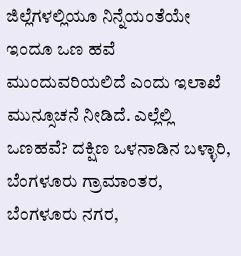ಜಿಲ್ಲೆಗಳಲ್ಲಿಯೂ ನಿನ್ನೆಯಂತೆಯೇ ಇಂದೂ ಒಣ ಹವೆ ಮುಂದುವರಿಯಲಿದೆ ಎಂದು ಇಲಾಖೆ ಮುನ್ಸೂಚನೆ ನೀಡಿದೆ. ಎಲ್ಲೆಲ್ಲಿ ಒಣಹವೆ? ದಕ್ಷಿಣ ಒಳನಾಡಿನ ಬಳ್ಳಾರಿ, ಬೆಂಗಳೂರು ಗ್ರಾಮಾಂತರ, ಬೆಂಗಳೂರು ನಗರ,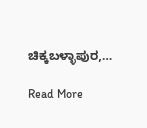ಚಿಕ್ಕಬಳ್ಳಾಪುರ,…

Read More